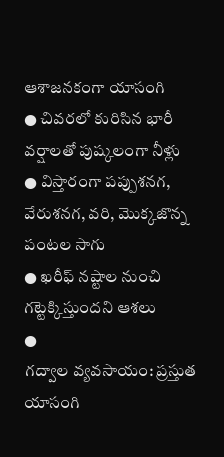ఆశాజనకంగా యాసంగి
● చివరలో కురిసిన భారీ వర్షాలతో పుష్కలంగా నీళ్లు
● విస్తారంగా పప్పుశనగ, వేరుశనగ, వరి, మొక్కజొన్న పంటల సాగు
● ఖరీఫ్ నష్టాల నుంచి గట్టెక్కిస్తుందని ఆశలు
●
గద్వాల వ్యవసాయం: ప్రస్తుత యాసంగి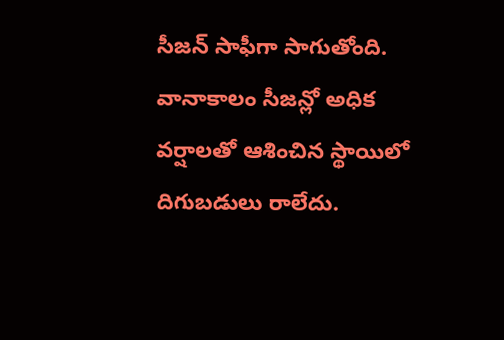సీజన్ సాఫీగా సాగుతోంది. వానాకాలం సీజన్లో అధిక వర్షాలతో ఆశించిన స్థాయిలో దిగుబడులు రాలేదు.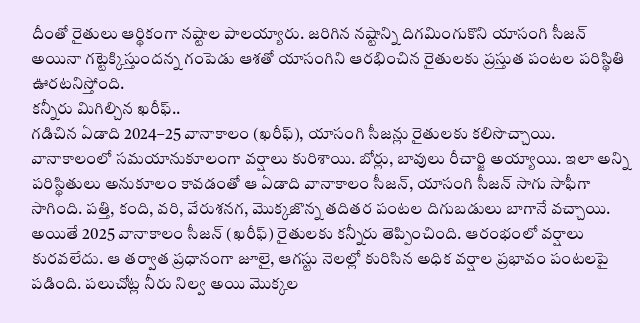దీంతో రైతులు ఆర్థికంగా నష్టాల పాలయ్యారు. జరిగిన నష్టాన్ని దిగమింగుకొని యాసంగి సీజన్ అయినా గట్టెక్కిస్తుందన్న గంపెడు ఆశతో యాసంగిని ఆరభించిన రైతులకు ప్రస్తుత పంటల పరిస్థితి ఊరటనిస్తోంది.
కన్నీరు మిగిల్చిన ఖరీఫ్..
గడిచిన ఏడాది 2024–25 వానాకాలం (ఖరీఫ్), యాసంగి సీజన్లు రైతులకు కలిసొచ్చాయి. వానాకాలంలో సమయానుకూలంగా వర్షాలు కురిశాయి. బోర్లు, బావులు రీచార్జి అయ్యాయి. ఇలా అన్ని పరిస్థితులు అనుకూలం కావడంతో ఆ ఏడాది వానాకాలం సీజన్, యాసంగి సీజన్ సాగు సాఫీగా సాగింది. పత్తి, కంది, వరి, వేరుశనగ, మొక్కజొన్న తదితర పంటల దిగుబడులు బాగానే వచ్చాయి. అయితే 2025 వానాకాలం సీజన్ (ఖరీఫ్) రైతులకు కన్నీరు తెప్పించింది. ఆరంభంలో వర్షాలు కురవలేదు. ఆ తర్వాత ప్రధానంగా జూలై, ఆగస్టు నెలల్లో కురిసిన అధిక వర్షాల ప్రభావం పంటలపై పడింది. పలుచోట్ల నీరు నిల్వ అయి మొక్కల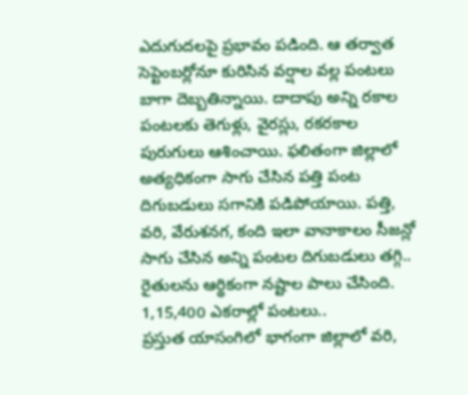ఎదుగుదలపై ప్రభావం పడింది. ఆ తర్వాత సెప్టెంబర్లోనూ కురిసిన వర్షాల వల్ల పంటలు బాగా దెబ్బతిన్నాయి. దాదాపు అన్ని రకాల పంటలకు తెగుళ్లు, వైరస్లు, రకరకాల పురుగులు ఆశించాయి. ఫలితంగా జిల్లాలో అత్యధికంగా సాగు చేసిన పత్తి పంట దిగుబడులు సగానికి పడిపోయాయి. పత్తి, వరి, వేరుశనగ, కంది ఇలా వానాకాలం సీజన్లో సాగు చేసిన అన్ని పంటల దిగుబడులు తగ్గి.. రైతులను ఆర్థికంగా నష్టాల పాలు చేసింది.
1,15,400 ఎకరాల్లో పంటలు..
ప్రస్తుత యాసంగిలో భాగంగా జిల్లాలో వరి,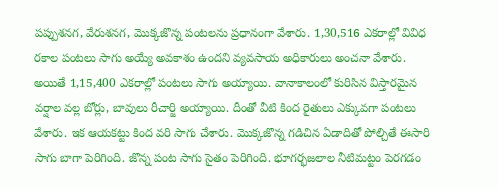పప్పుశనగ, వేరుశనగ, మొక్కజొన్న పంటలను ప్రధానంగా వేశారు. 1,30,516 ఎకరాల్లో వివిధ రకాల పంటలు సాగు అయ్యే అవకాశం ఉందని వ్యవసాయ అధికారులు అంచనా వేశారు. అయితే 1,15,400 ఎకరాల్లో పంటలు సాగు అయ్యాయి. వానాకాలంలో కురిసిన విస్తారమైన వర్షాల వల్ల బోర్లు, బావులు రీచార్జి అయ్యాయి. దీంతో వీటి కింద రైతులు ఎక్కువగా పంటలు వేశారు. ఇక ఆయకట్టు కింద వరి సాగు చేశారు. మొక్కజొన్న గడిచిన ఏడాదితో పోల్చితే ఈసారి సాగు బాగా పెరిగింది. జొన్న పంట సాగు సైతం పెరిగింది. భూగర్భజలాల నీటిమట్టం పెరగడం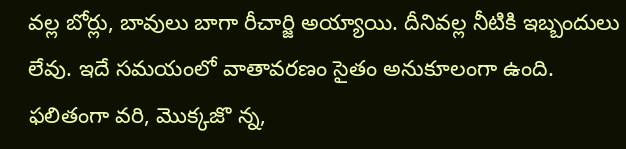వల్ల బోర్లు, బావులు బాగా రీచార్జి అయ్యాయి. దీనివల్ల నీటికి ఇబ్బందులు లేవు. ఇదే సమయంలో వాతావరణం సైతం అనుకూలంగా ఉంది. ఫలితంగా వరి, మొక్కజొ న్న,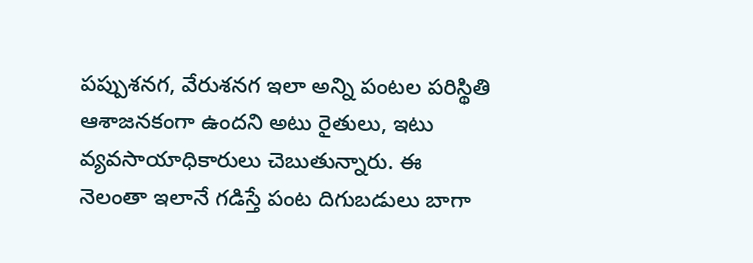పప్పుశనగ, వేరుశనగ ఇలా అన్ని పంటల పరిస్థితి ఆశాజనకంగా ఉందని అటు రైతులు, ఇటు వ్యవసాయాధికారులు చెబుతున్నారు. ఈ నెలంతా ఇలానే గడిస్తే పంట దిగుబడులు బాగా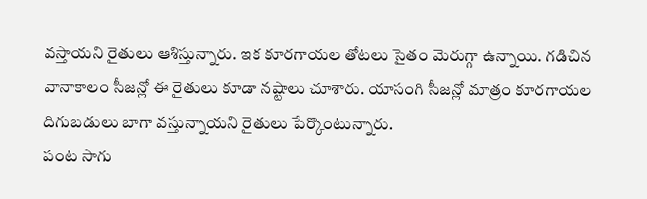వస్తాయని రైతులు ఆశిస్తున్నారు. ఇక కూరగాయల తోటలు సైతం మెరుగ్గా ఉన్నాయి. గడిచిన వానాకాలం సీజన్లో ఈ రైతులు కూడా నష్టాలు చూశారు. యాసంగి సీజన్లో మాత్రం కూరగాయల దిగుబడులు బాగా వస్తున్నాయని రైతులు పేర్కొంటున్నారు.
పంట సాగు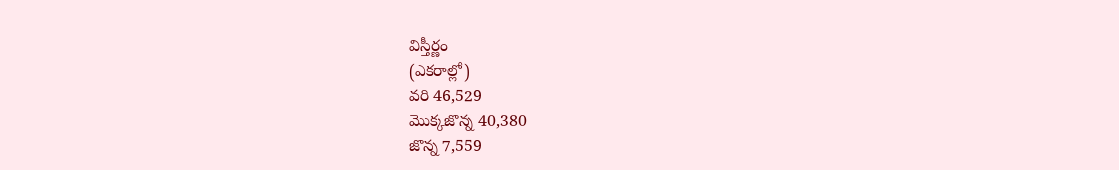విస్తీర్ణం
(ఎకరాల్లో)
వరి 46,529
మొక్కజొన్న 40,380
జొన్న 7,559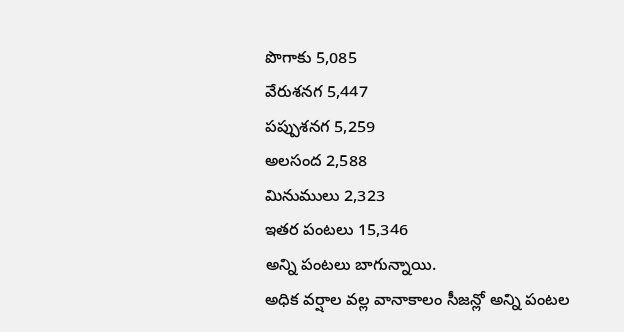పొగాకు 5,085
వేరుశనగ 5,447
పప్పుశనగ 5,259
అలసంద 2,588
మినుములు 2,323
ఇతర పంటలు 15,346
అన్ని పంటలు బాగున్నాయి.
అధిక వర్షాల వల్ల వానాకాలం సీజన్లో అన్ని పంటల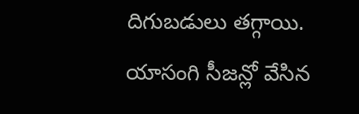దిగుబడులు తగ్గాయి. యాసంగి సీజన్లో వేసిన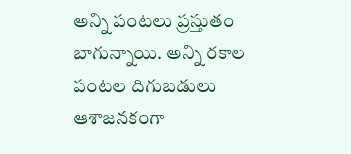అన్ని పంటలు ప్రస్తుతం బాగున్నాయి. అన్ని రకాల పంటల దిగుబడులు ఆశాజనకంగా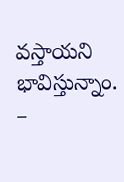వస్తాయని భావిస్తున్నాం. –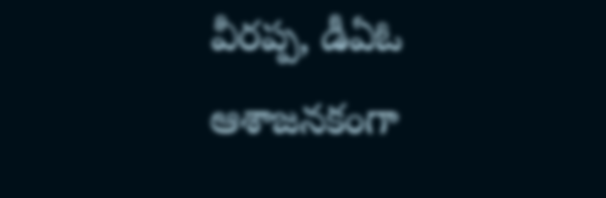వీరప్ప, డీఏఓ
ఆశాజనకంగా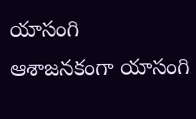యాసంగి
ఆశాజనకంగా యాసంగి